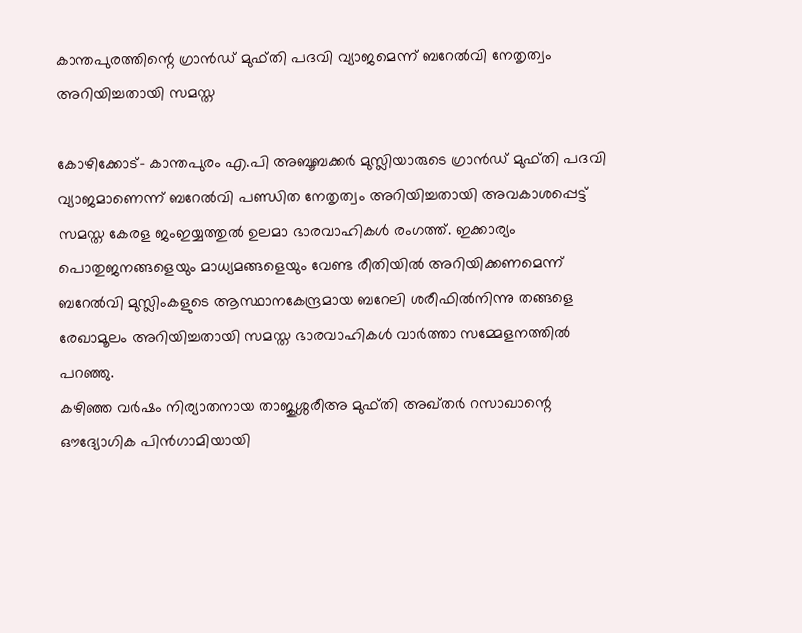കാന്തപുരത്തിന്റെ ഗ്രാന്‍ഡ് മുഫ്തി പദവി വ്യാജമെന്ന് ബറേല്‍വി നേതൃത്വം അറിയിച്ചതായി സമസ്ത

കോഴിക്കോട്- കാന്തപുരം എ.പി അബൂബക്കര്‍ മുസ്ലിയാരുടെ ഗ്രാന്‍ഡ് മുഫ്തി പദവി വ്യാജമാണെന്ന് ബറേല്‍വി പണ്ഡിത നേതൃത്വം അറിയിച്ചതായി അവകാശപ്പെട്ട് സമസ്ത കേരള ജംഇയ്യത്തുല്‍ ഉലമാ ഭാരവാഹികള്‍ രംഗത്ത്. ഇക്കാര്യം പൊതുജനങ്ങളെയും മാധ്യമങ്ങളെയും വേണ്ട രീതിയില്‍ അറിയിക്കണമെന്ന് ബറേല്‍വി മുസ്ലിംകളുടെ ആസ്ഥാനകേന്ദ്രമായ ബറേലി ശരീഫില്‍നിന്നു തങ്ങളെ രേഖാമൂലം അറിയിച്ചതായി സമസ്ത ഭാരവാഹികള്‍ വാര്‍ത്താ സമ്മേളനത്തില്‍ പറഞ്ഞു.
കഴിഞ്ഞ വര്‍ഷം നിര്യാതനായ താജുശ്ശരീഅ മുഫ്തി അഖ്തര്‍ റസാഖാന്റെ ഔദ്യോഗിക പിന്‍ഗാമിയായി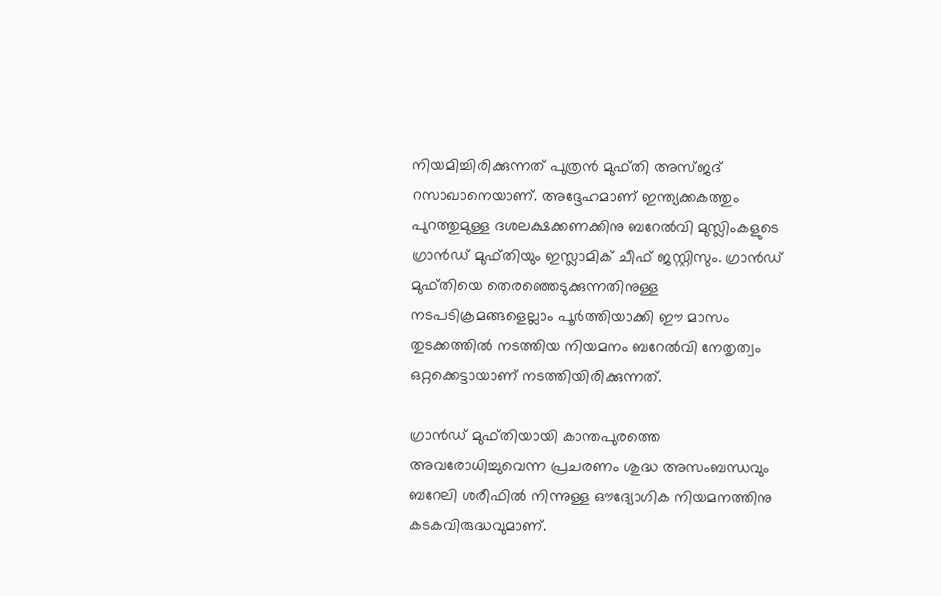നിയമിച്ചിരിക്കുന്നത് പുത്രന്‍ മുഫ്തി അസ്ജദ് റസാഖാനെയാണ്. അദ്ദേഹമാണ് ഇന്ത്യക്കകത്തും പുറത്തുമുള്ള ദശലക്ഷക്കണക്കിനു ബറേല്‍വി മുസ്ലിംകളുടെ ഗ്രാന്‍ഡ് മുഫ്തിയും ഇസ്ലാമിക് ചീഫ് ജസ്റ്റിസും. ഗ്രാന്‍ഡ് മുഫ്തിയെ തെരഞ്ഞെടുക്കുന്നതിനുള്ള നടപടിക്രമങ്ങളെല്ലാം പൂര്‍ത്തിയാക്കി ഈ മാസം തുടക്കത്തില്‍ നടത്തിയ നിയമനം ബറേല്‍വി നേതൃത്വം ഒറ്റക്കെട്ടായാണ് നടത്തിയിരിക്കുന്നത്.

ഗ്രാന്‍ഡ് മുഫ്തിയായി കാന്തപുരത്തെ അവരോധിച്ചുവെന്ന പ്രചരണം ശുദ്ധ അസംബന്ധവും ബറേലി ശരീഫില്‍ നിന്നുള്ള ഔദ്യോഗിക നിയമനത്തിനു കടകവിരുദ്ധവുമാണ്.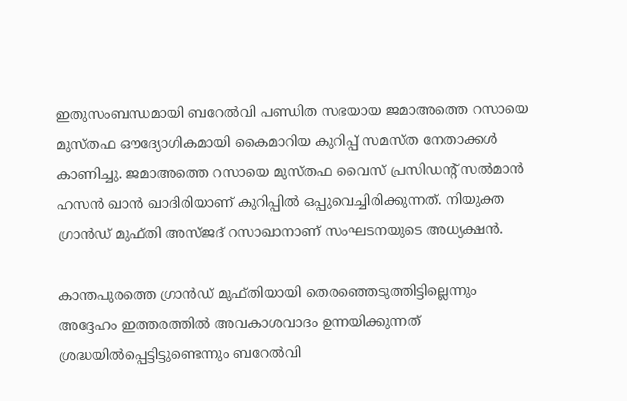ഇതുസംബന്ധമായി ബറേല്‍വി പണ്ഡിത സഭയായ ജമാഅത്തെ റസായെ മുസ്തഫ ഔദ്യോഗികമായി കൈമാറിയ കുറിപ്പ് സമസ്ത നേതാക്കള്‍ കാണിച്ചു. ജമാഅത്തെ റസായെ മുസ്തഫ വൈസ് പ്രസിഡന്റ് സല്‍മാന്‍ ഹസന്‍ ഖാന്‍ ഖാദിരിയാണ് കുറിപ്പില്‍ ഒപ്പുവെച്ചിരിക്കുന്നത്. നിയുക്ത ഗ്രാന്‍ഡ് മുഫ്തി അസ്ജദ് റസാഖാനാണ് സംഘടനയുടെ അധ്യക്ഷന്‍.

കാന്തപുരത്തെ ഗ്രാന്‍ഡ് മുഫ്തിയായി തെരഞ്ഞെടുത്തിട്ടില്ലെന്നും അദ്ദേഹം ഇത്തരത്തില്‍ അവകാശവാദം ഉന്നയിക്കുന്നത് ശ്രദ്ധയില്‍പ്പെട്ടിട്ടുണ്ടെന്നും ബറേല്‍വി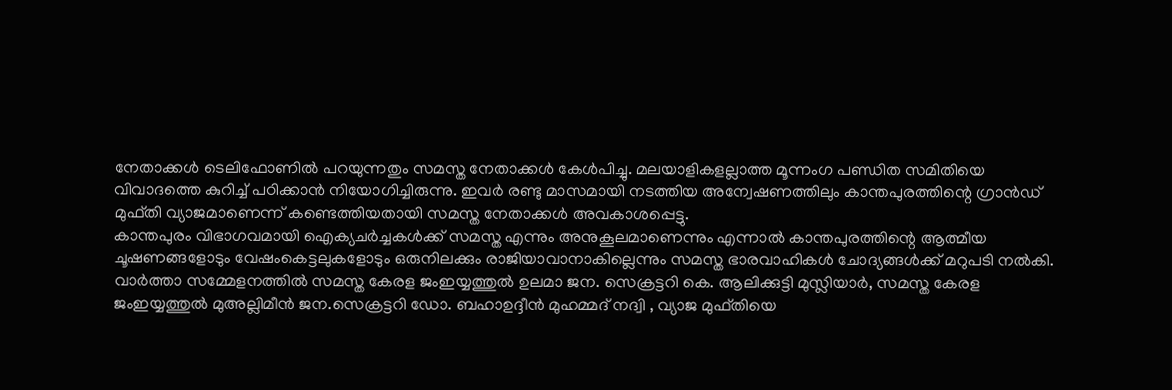നേതാക്കള്‍ ടെലിഫോണില്‍ പറയുന്നതും സമസ്ത നേതാക്കള്‍ കേള്‍പിച്ചു. മലയാളികളല്ലാത്ത മൂന്നംഗ പണ്ഡിത സമിതിയെ വിവാദത്തെ കുറിച്ച് പഠിക്കാന്‍ നിയോഗിച്ചിരുന്നു. ഇവര്‍ രണ്ടു മാസമായി നടത്തിയ അന്വേഷണത്തിലും കാന്തപുരത്തിന്റെ ഗ്രാന്‍ഡ് മുഫ്തി വ്യാജമാണെന്ന് കണ്ടെത്തിയതായി സമസ്ത നേതാക്കള്‍ അവകാശപ്പെട്ടു.
കാന്തപുരം വിഭാഗവമായി ഐക്യചര്‍ച്ചകള്‍ക്ക് സമസ്ത എന്നും അനുകൂലമാണെന്നും എന്നാല്‍ കാന്തപുരത്തിന്റെ ആത്മീയ ചൂഷണങ്ങളോടും വേഷംകെട്ടലുകളോടും ഒരുനിലക്കും രാജിയാവാനാകില്ലെന്നും സമസ്ത ഭാരവാഹികള്‍ ചോദ്യങ്ങള്‍ക്ക് മറുപടി നല്‍കി.
വാര്‍ത്താ സമ്മേളനത്തില്‍ സമസ്ത കേരള ജംഇയ്യത്തുല്‍ ഉലമാ ജന. സെക്രട്ടറി കെ. ആലിക്കുട്ടി മുസ്ലിയാര്‍, സമസ്ത കേരള ജംഇയ്യത്തുല്‍ മുഅല്ലിമീന്‍ ജന.സെക്രട്ടറി ഡോ. ബഹാഉദ്ദീന്‍ മുഹമ്മദ് നദ്വി , വ്യാജ മുഫ്തിയെ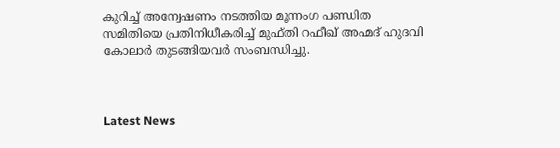കുറിച്ച് അന്വേഷണം നടത്തിയ മൂന്നംഗ പണ്ഡിത സമിതിയെ പ്രതിനിധീകരിച്ച് മുഫ്തി റഫീഖ് അഹ്മദ് ഹുദവി കോലാര്‍ തുടങ്ങിയവര്‍ സംബന്ധിച്ചു.



Latest News